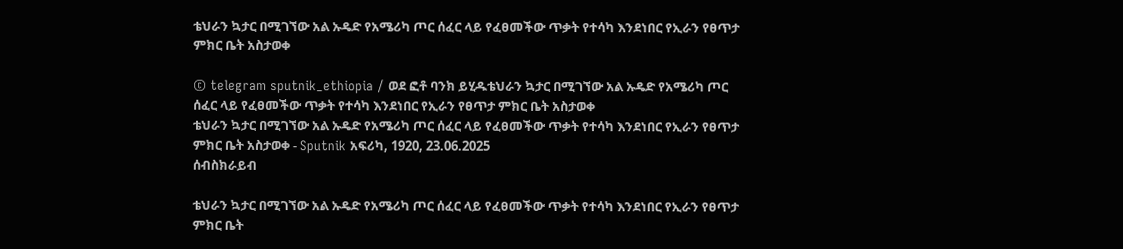ቴህራን ኳታር በሚገኘው አል ኡዴድ የአሜሪካ ጦር ሰፈር ላይ የፈፀመችው ጥቃት የተሳካ እንደነበር የኢራን የፀጥታ ምክር ቤት አስታወቀ

© telegram sputnik_ethiopia / ወደ ፎቶ ባንክ ይሂዱቴህራን ኳታር በሚገኘው አል ኡዴድ የአሜሪካ ጦር ሰፈር ላይ የፈፀመችው ጥቃት የተሳካ እንደነበር የኢራን የፀጥታ ምክር ቤት አስታወቀ
ቴህራን ኳታር በሚገኘው አል ኡዴድ የአሜሪካ ጦር ሰፈር ላይ የፈፀመችው ጥቃት የተሳካ እንደነበር የኢራን የፀጥታ ምክር ቤት አስታወቀ - Sputnik አፍሪካ, 1920, 23.06.2025
ሰብስክራይብ

ቴህራን ኳታር በሚገኘው አል ኡዴድ የአሜሪካ ጦር ሰፈር ላይ የፈፀመችው ጥቃት የተሳካ እንደነበር የኢራን የፀጥታ ምክር ቤት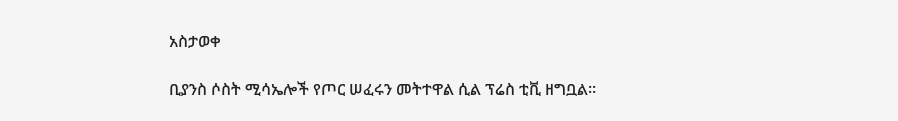አስታወቀ

ቢያንስ ሶስት ሚሳኤሎች የጦር ሠፈሩን መትተዋል ሲል ፕሬስ ቲቪ ዘግቧል።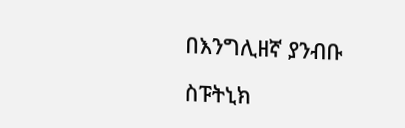በእንግሊዘኛ ያንብቡ

ስፑትኒክ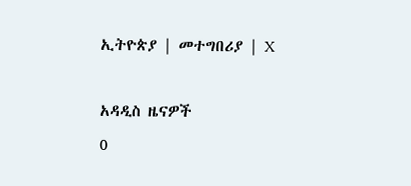ኢትዮጵያ | መተግበሪያ | X

አዳዲስ ዜናዎች
0